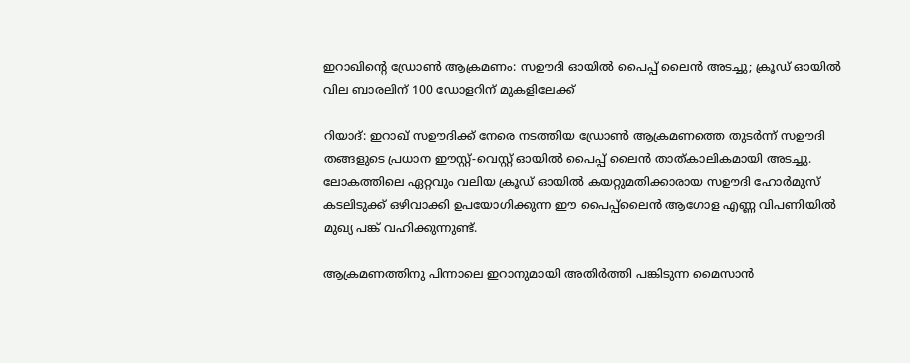ഇറാഖിന്റെ ഡ്രോണ്‍ ആക്രമണം: സഊദി ഓയില്‍ പൈപ്പ് ലൈന്‍ അടച്ചു; ക്രൂഡ് ഓയില്‍ വില ബാരലിന് 100 ഡോളറിന് മുകളിലേക്ക്

റിയാദ്: ഇറാഖ് സഊദിക്ക് നേരെ നടത്തിയ ഡ്രോണ്‍ ആക്രമണത്തെ തുടര്‍ന്ന് സഊദി തങ്ങളുടെ പ്രധാന ഈസ്റ്റ്-വെസ്റ്റ് ഓയില്‍ പൈപ്പ് ലൈന്‍ താത്കാലികമായി അടച്ചു. ലോകത്തിലെ ഏറ്റവും വലിയ ക്രൂഡ് ഓയില്‍ കയറ്റുമതിക്കാരായ സഊദി ഹോര്‍മുസ് കടലിടുക്ക് ഒഴിവാക്കി ഉപയോഗിക്കുന്ന ഈ പൈപ്പ്‌ലൈന്‍ ആഗോള എണ്ണ വിപണിയില്‍ മുഖ്യ പങ്ക് വഹിക്കുന്നുണ്ട്.

ആക്രമണത്തിനു പിന്നാലെ ഇറാനുമായി അതിര്‍ത്തി പങ്കിടുന്ന മൈസാന്‍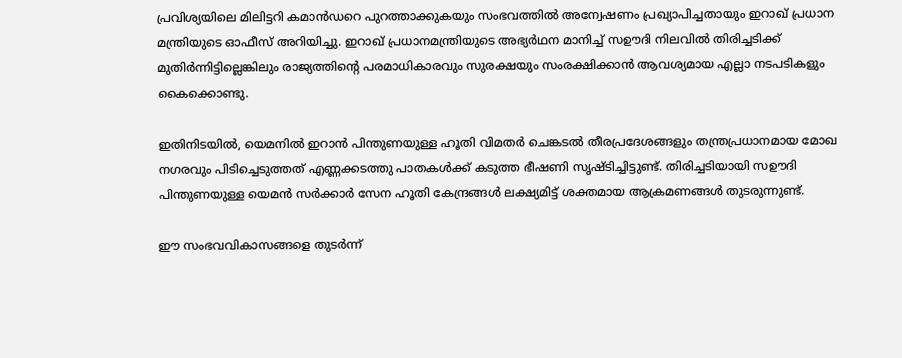പ്രവിശ്യയിലെ മിലിട്ടറി കമാന്‍ഡറെ പുറത്താക്കുകയും സംഭവത്തില്‍ അന്വേഷണം പ്രഖ്യാപിച്ചതായും ഇറാഖ് പ്രധാന മന്ത്രിയുടെ ഓഫീസ് അറിയിച്ചു. ഇറാഖ് പ്രധാനമന്ത്രിയുടെ അഭ്യര്‍ഥന മാനിച്ച് സഊദി നിലവില്‍ തിരിച്ചടിക്ക് മുതിര്‍ന്നിട്ടില്ലെങ്കിലും രാജ്യത്തിന്റെ പരമാധികാരവും സുരക്ഷയും സംരക്ഷിക്കാന്‍ ആവശ്യമായ എല്ലാ നടപടികളും കൈക്കൊണ്ടു.

ഇതിനിടയില്‍, യെമനില്‍ ഇറാന്‍ പിന്തുണയുള്ള ഹൂതി വിമതര്‍ ചെങ്കടല്‍ തീരപ്രദേശങ്ങളും തന്ത്രപ്രധാനമായ മോഖ നഗരവും പിടിച്ചെടുത്തത് എണ്ണക്കടത്തു പാതകള്‍ക്ക് കടുത്ത ഭീഷണി സൃഷ്ടിച്ചിട്ടുണ്ട്. തിരിച്ചടിയായി സഊദി പിന്തുണയുള്ള യെമന്‍ സര്‍ക്കാര്‍ സേന ഹൂതി കേന്ദ്രങ്ങള്‍ ലക്ഷ്യമിട്ട് ശക്തമായ ആക്രമണങ്ങള്‍ തുടരുന്നുണ്ട്.

ഈ സംഭവവികാസങ്ങളെ തുടര്‍ന്ന്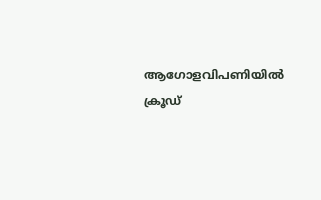ആഗോളവിപണിയില്‍ ക്രൂഡ്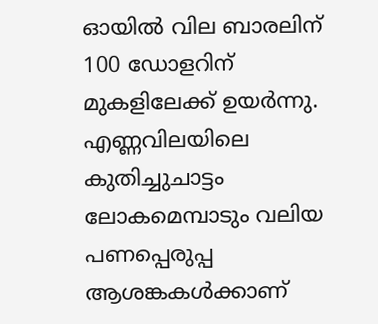ഓയില്‍ വില ബാരലിന് 100 ഡോളറിന് മുകളിലേക്ക് ഉയര്‍ന്നു. എണ്ണവിലയിലെ കുതിച്ചുചാട്ടം ലോകമെമ്പാടും വലിയ പണപ്പെരുപ്പ ആശങ്കകള്‍ക്കാണ്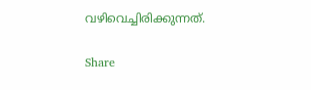വഴിവെച്ചിരിക്കുന്നത്.

Share